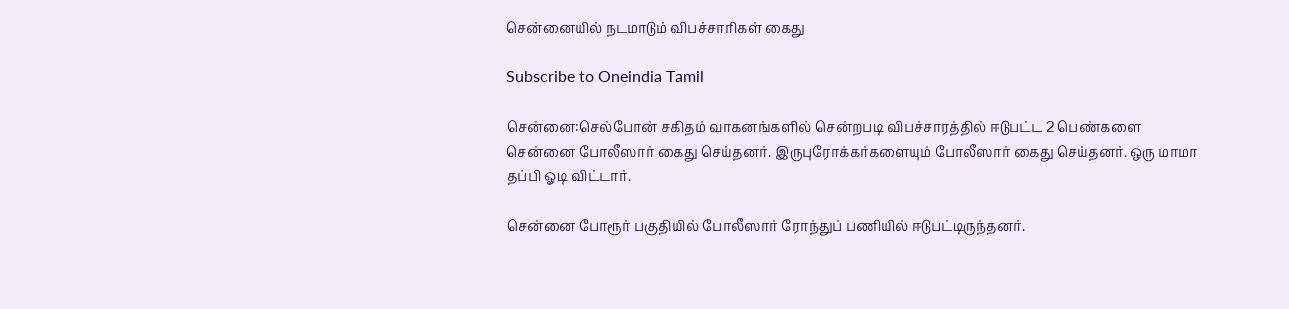சென்னையில் நடமாடும் விபச்சாரிகள் கைது

Subscribe to Oneindia Tamil

சென்னை:செல்போன் சகிதம் வாகனங்களில் சென்றபடி விபச்சாரத்தில் ஈடுபட்ட 2 பெண்களை சென்னை போலீஸார் கைது செய்தனர். இருபுரோக்கர்களையும் போலீஸார் கைது செய்தனர். ஒரு மாமா தப்பி ஓடி விட்டார்.

சென்னை போரூர் பகுதியில் போலீஸார் ரோந்துப் பணியில் ஈடுபட்டிருந்தனர்.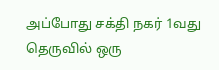அப்போது சக்தி நகர் 1வது தெருவில் ஒரு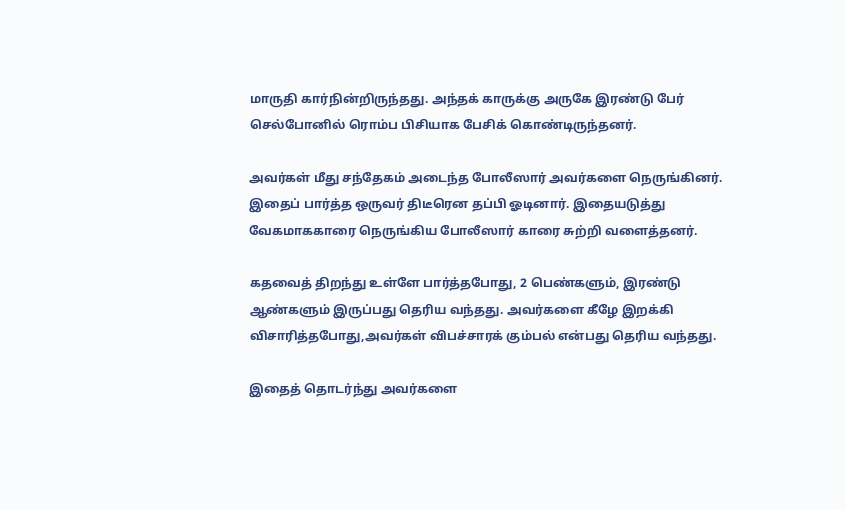மாருதி கார்நின்றிருந்தது. அந்தக் காருக்கு அருகே இரண்டு பேர் செல்போனில் ரொம்ப பிசியாக பேசிக் கொண்டிருந்தனர்.

அவர்கள் மீது சந்தேகம் அடைந்த போலீஸார் அவர்களை நெருங்கினர். இதைப் பார்த்த ஒருவர் திடீரென தப்பி ஓடினார். இதையடுத்து வேகமாககாரை நெருங்கிய போலீஸார் காரை சுற்றி வளைத்தனர்.

கதவைத் திறந்து உள்ளே பார்த்தபோது, 2 பெண்களும், இரண்டு ஆண்களும் இருப்பது தெரிய வந்தது. அவர்களை கீழே இறக்கி விசாரித்தபோது,அவர்கள் விபச்சாரக் கும்பல் என்பது தெரிய வந்தது.

இதைத் தொடர்ந்து அவர்களை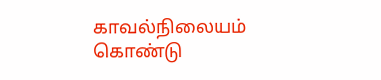காவல்நிலையம் கொண்டு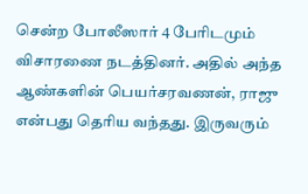சென்ற போலீஸார் 4 பேரிடமும் விசாரணை நடத்தினர். அதில் அந்த ஆண்களின் பெயர்சரவணன், ராஜு என்பது தெரிய வந்தது. இருவரும்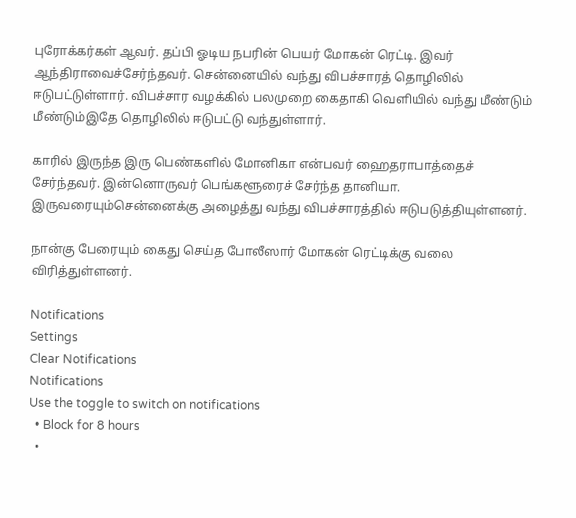புரோக்கர்கள் ஆவர். தப்பி ஓடிய நபரின் பெயர் மோகன் ரெட்டி. இவர் ஆந்திராவைச்சேர்ந்தவர். சென்னையில் வந்து விபச்சாரத் தொழிலில் ஈடுபட்டுள்ளார். விபச்சார வழக்கில் பலமுறை கைதாகி வெளியில் வந்து மீண்டும் மீண்டும்இதே தொழிலில் ஈடுபட்டு வந்துள்ளார்.

காரில் இருந்த இரு பெண்களில் மோனிகா என்பவர் ஹைதராபாத்தைச் சேர்ந்தவர். இன்னொருவர் பெங்களூரைச் சேர்ந்த தானியா. இருவரையும்சென்னைக்கு அழைத்து வந்து விபச்சாரத்தில் ஈடுபடுத்தியுள்ளனர்.

நான்கு பேரையும் கைது செய்த போலீஸார் மோகன் ரெட்டிக்கு வலை விரித்துள்ளனர்.

Notifications
Settings
Clear Notifications
Notifications
Use the toggle to switch on notifications
  • Block for 8 hours
  •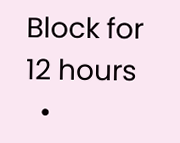Block for 12 hours
  •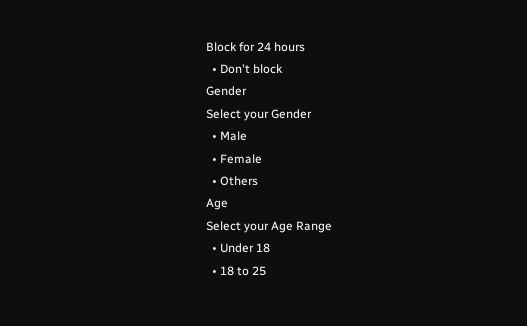Block for 24 hours
  • Don't block
Gender
Select your Gender
  • Male
  • Female
  • Others
Age
Select your Age Range
  • Under 18
  • 18 to 25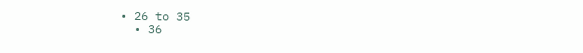• 26 to 35
  • 36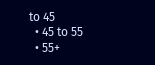to 45
  • 45 to 55
  • 55+